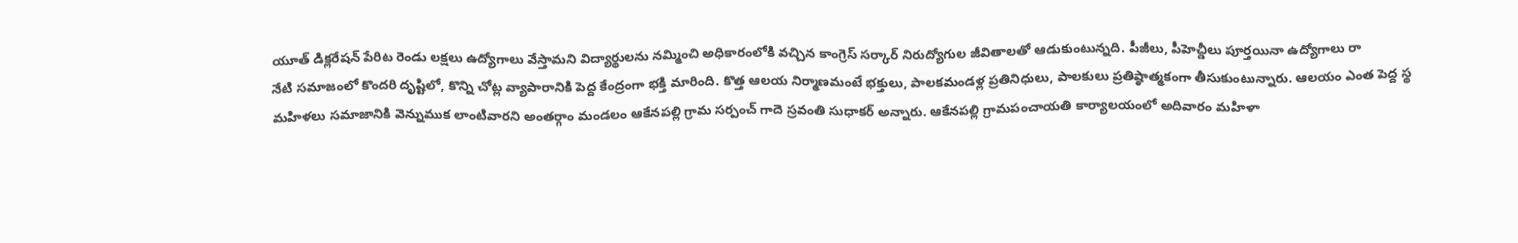యూత్ డిక్లరేషన్ పేరిట రెండు లక్షలు ఉద్యోగాలు వేస్తామని విద్యార్థులను నమ్మించి అధికారంలోకి వచ్చిన కాంగ్రెస్ సర్కార్ నిరుద్యోగుల జీవితాలతో ఆడుకుంటున్నది. పీజీలు, పీహెచ్డీలు పూర్తయినా ఉద్యోగాలు రా
నేటి సమాజంలో కొందరి దృష్టిలో, కొన్ని చోట్ల వ్యాపారానికి పెద్ద కేంద్రంగా భక్తి మారింది. కొత్త ఆలయ నిర్మాణమంటే భక్తులు, పాలకమండళ్ల ప్రతినిధులు, పాలకులు ప్రతిష్ఠాత్మకంగా తీసుకుంటున్నారు. ఆలయం ఎంత పెద్ద స్థ
మహిళలు సమాజానికి వెన్నుముక లాంటివారని అంతర్గాం మండలం ఆకేనపల్లి గ్రామ సర్పంచ్ గాదె స్రవంతి సుధాకర్ అన్నారు. ఆకేనపల్లి గ్రామపంచాయతి కార్యాలయంలో అదివారం మహిళా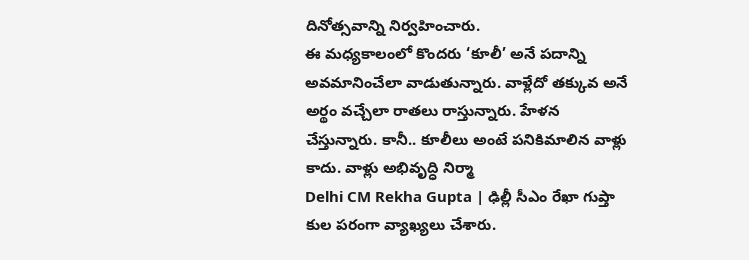దినోత్సవాన్ని నిర్వహించారు.
ఈ మధ్యకాలంలో కొందరు ‘కూలీ’ అనే పదాన్ని అవమానించేలా వాడుతున్నారు. వాళ్లేదో తక్కువ అనే అర్థం వచ్చేలా రాతలు రాస్తున్నారు. హేళన చేస్తున్నారు. కానీ.. కూలీలు అంటే పనికిమాలిన వాళ్లు కాదు. వాళ్లు అభివృద్ధి నిర్మా
Delhi CM Rekha Gupta | ఢిల్లీ సీఎం రేఖా గుప్తా కుల పరంగా వ్యాఖ్యలు చేశారు.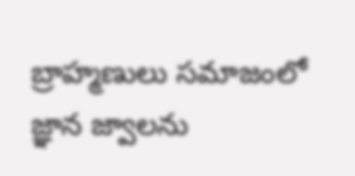బ్రాహ్మణులు సమాజంలో జ్ఞాన జ్వాలను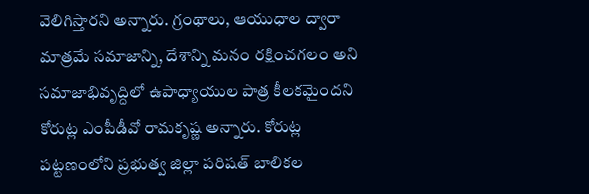వెలిగిస్తారని అన్నారు. గ్రంథాలు, ఆయుధాల ద్వారా మాత్రమే సమాజాన్ని, దేశాన్ని మనం రక్షించగలం అని
సమాజాభివృద్దిలో ఉపాధ్యాయుల పాత్ర కీలకమైందని కోరుట్ల ఎంపీడీవో రామకృష్ణ అన్నారు. కోరుట్ల పట్టణంలోని ప్రభుత్వ జిల్లా పరిషత్ బాలికల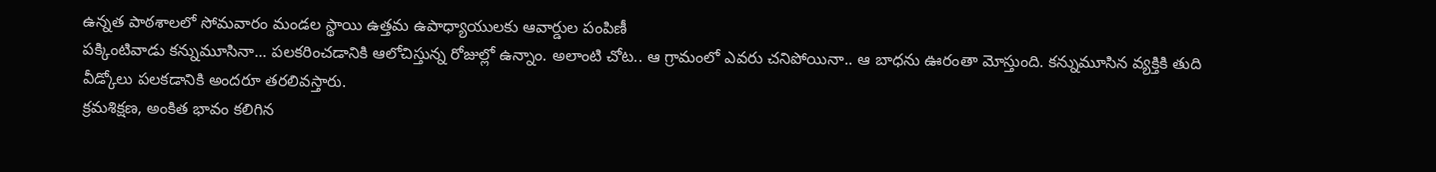ఉన్నత పాఠశాలలో సోమవారం మండల స్థాయి ఉత్తమ ఉపాధ్యాయులకు ఆవార్డుల పంపిణీ
పక్కింటివాడు కన్నుమూసినా... పలకరించడానికి ఆలోచిస్తున్న రోజుల్లో ఉన్నాం. అలాంటి చోట.. ఆ గ్రామంలో ఎవరు చనిపోయినా.. ఆ బాధను ఊరంతా మోస్తుంది. కన్నుమూసిన వ్యక్తికి తుది వీడ్కోలు పలకడానికి అందరూ తరలివస్తారు.
క్రమశిక్షణ, అంకిత భావం కలిగిన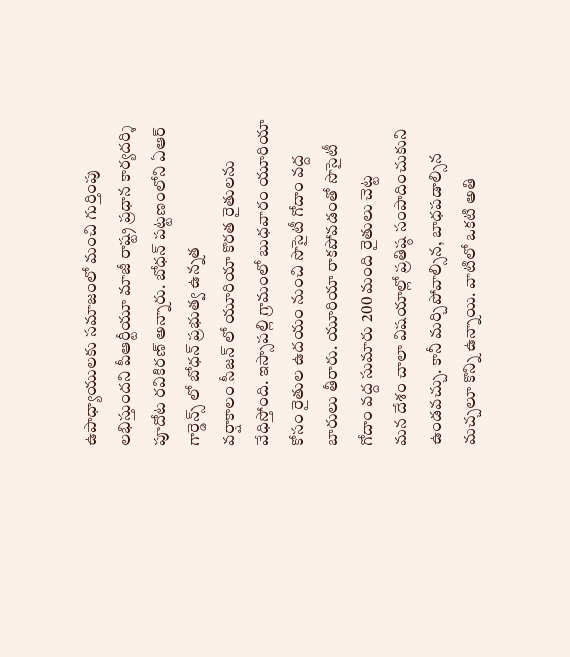ఉపాధ్యాయులకు సమాజంలో మంచి గుర్తింపు లభిస్తుందని పీఆర్టీయూ మాజీ రాష్ట్ర ప్రధాన కార్యదర్శి పూదోట రవికిరణ్ అన్నారు. బోధన్ పట్టణంలోని ఏఆర్ గార్డెన్స్ లో బోధన్ ప్రభుత్వ ఉన్నత
వర్షాకాలం సీజన్ లో యూరియా కొరత రైతులను వేధిస్తోంది. ఇస్సాపల్లి గ్రామంలో బుధవారం యూరియా కోసం రైతుల ఉదయం నుంచి సొసైటీ గోదాం వద్ద బారులు తీరారు. యూరియా రాకపోవడంతో సొసైటీ గోదాం వద్ద సుమారు 200 మంది రైతులు చెట్ట
మన దేశం చాలా విషయాల్లో ప్రతిష్ఠ సంపాదించుకుని ఉండవచ్చు. కానీ మర్చిపోవాల్సిన, బాధపడాల్సిన మచ్చలూ కొన్ని ఉన్నాయి. వాటిలో ఒకటి అతి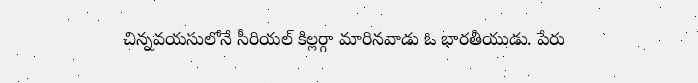చిన్నవయసులోనే సీరియల్ కిల్లర్గా మారినవాడు ఓ భారతీయుడు. పేరు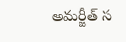అమర్జీత్ స